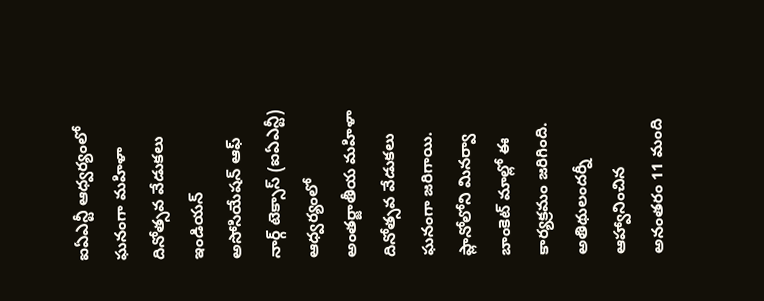ఐఏఎన్టీ ఆధ్వర్యంలో ఘనంగా మహిళా దినోత్సవ వేడుకలు
ఇండియన్ అసోసియేషన్ ఆఫ్ నార్గ్ టెక్సాస్ (ఐఏఎన్టీ) ఆధ్వర్యంలో అంతర్జాతీయ మహిళా దినోత్సవ వేడుకలు ఘనంగా జరిగాయి. ప్లానోలోని మినర్వా బాంకెట్ మాల్లో ఈ కార్యక్రమం జరిగింది. అతిథులందర్నీ ఆహ్వానించిన అనంతరం 11 మంది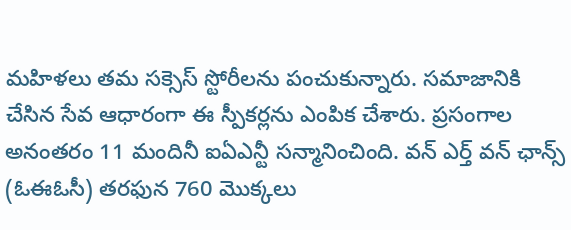మహిళలు తమ సక్సెస్ స్టోరీలను పంచుకున్నారు. సమాజానికి చేసిన సేవ ఆధారంగా ఈ స్పీకర్లను ఎంపిక చేశారు. ప్రసంగాల అనంతరం 11 మందినీ ఐఏఎన్టీ సన్మానించింది. వన్ ఎర్త్ వన్ ఛాన్స్ (ఓఈఓసీ) తరఫున 760 మొక్కలు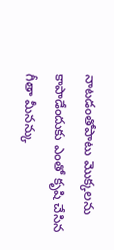నాటడంతోపాటు మొక్కలను కాపాడేందుకు ఎంతో కృషి చేసిన గీతా మీనన్కు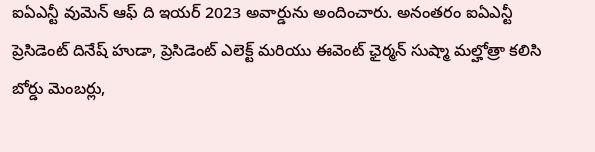ఐఏఎన్టీ వుమెన్ ఆఫ్ ది ఇయర్ 2023 అవార్డును అందించారు. అనంతరం ఐఏఎన్టీ ప్రెసిడెంట్ దినేష్ హుడా, ప్రెసిడెంట్ ఎలెక్ట్ మరియు ఈవెంట్ ఛైర్మన్ సుష్మా మల్హోత్రా కలిసి బోర్డు మెంబర్లు,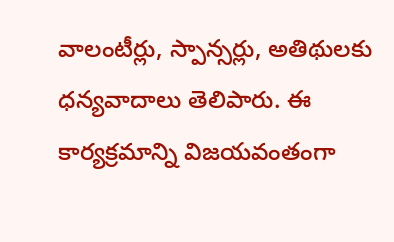వాలంటీర్లు, స్పాన్సర్లు, అతిథులకు ధన్యవాదాలు తెలిపారు. ఈ కార్యక్రమాన్ని విజయవంతంగా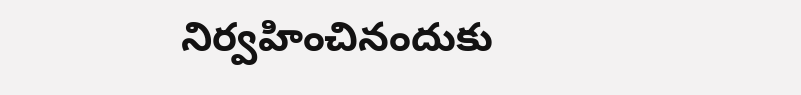నిర్వహించినందుకు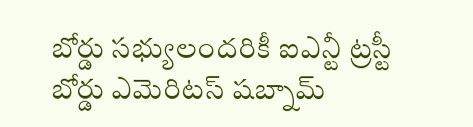బోర్డు సభ్యులందరికీ ఐఎన్టీ ట్రస్టీ బోర్డు ఎమెరిటస్ షబ్నామ్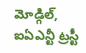మోడ్గిల్, ఐఏఎన్టీ ట్రస్టీ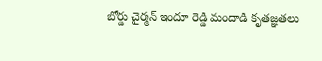బోర్డు చైర్మన్ ఇందూ రెడ్డి మందాడి కృతజ్ఞతలు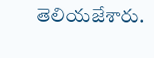తెలియజేశారు.